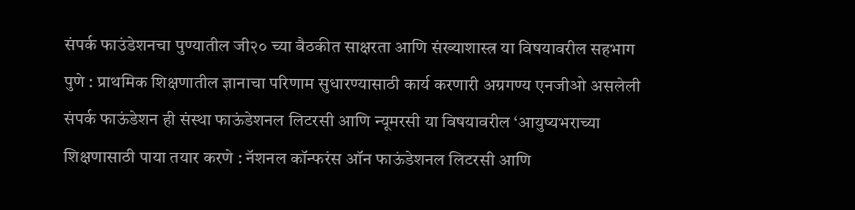संपर्क फाउंडेशनचा पुण्यातील जी२० च्या बैठकीत साक्षरता आणि संख्याशास्त्र या विषयावरील सहभाग
पुणे : प्राथमिक शिक्षणातील ज्ञानाचा परिणाम सुधारण्यासाठी कार्य करणारी अग्रगण्य एनजीओ असलेली संपर्क फाऊंडेशन ही संस्था फाऊंडेशनल लिटरसी आणि न्यूमरसी या विषयावरील ‘आयुष्यभराच्या शिक्षणासाठी पाया तयार करणे : नॅशनल कॉन्फरंस ऑन फाऊंडेशनल लिटरसी आणि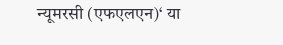न्यूमरसी (एफएलएन)‘ या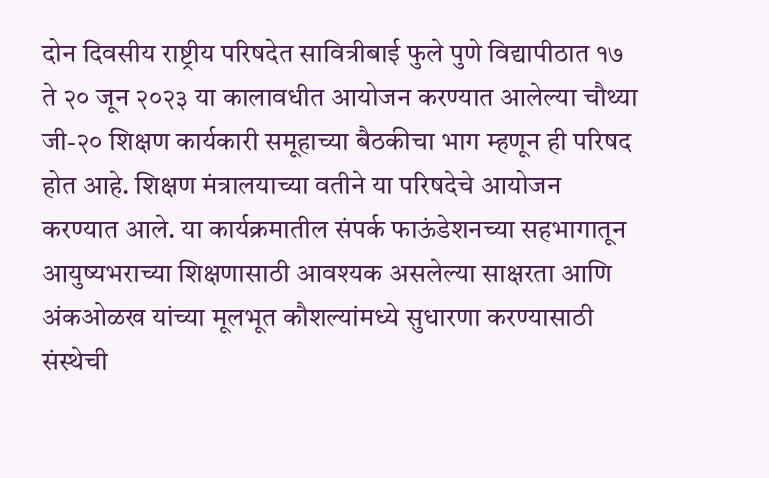दोन दिवसीय राष्ट्रीय परिषदेत सावित्रीबाई फुले पुणे विद्यापीठात १७ ते २० जून २०२३ या कालावधीत आयोजन करण्यात आलेल्या चौथ्या जी-२० शिक्षण कार्यकारी समूहाच्या बैठकीचा भाग म्हणून ही परिषद होत आहे. शिक्षण मंत्रालयाच्या वतीने या परिषदेचे आयोजन करण्यात आले. या कार्यक्रमातील संपर्क फाऊंडेशनच्या सहभागातून आयुष्यभराच्या शिक्षणासाठी आवश्यक असलेल्या साक्षरता आणि अंकओळख यांच्या मूलभूत कौशल्यांमध्ये सुधारणा करण्यासाठी संस्थेची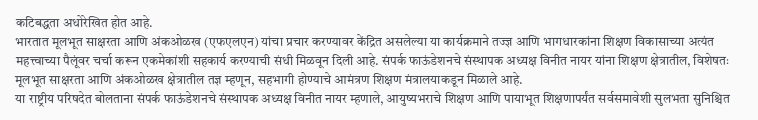कटिबद्धता अधोरेखित होत आहे.
भारतात मूलभूत साक्षरता आणि अंकओळख (एफएलएन) यांचा प्रचार करण्यावर केंद्रित असलेल्या या कार्यक्रमाने तज्ज्ञ आणि भागधारकांना शिक्षण विकासाच्या अत्यंत महत्त्वाच्या पैलूंवर चर्चा करून एकमेकांशी सहकार्य करण्याची संधी मिळवून दिली आहे. संपर्क फाऊंडेशनचे संस्थापक अध्यक्ष विनीत नायर यांना शिक्षण क्षेत्रातील, विशेषतः मूलभूत साक्षरता आणि अंकओळख क्षेत्रातील तज्ञ म्हणून, सहभागी होण्याचे आमंत्रण शिक्षण मंत्रालयाकडून मिळाले आहे.
या राष्ट्रीय परिषदेत बोलताना संपर्क फाऊंडेशनचे संस्थापक अध्यक्ष विनीत नायर म्हणाले, आयुष्यभराचे शिक्षण आणि पायाभूत शिक्षणापर्यंत सर्वसमावेशी सुलभता सुनिश्चित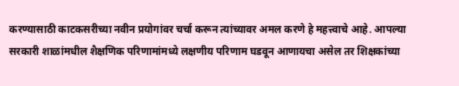करण्यासाठी काटकसरीच्या नवीन प्रयोगांवर चर्चा करून त्यांच्यावर अमल करणे हे महत्त्वाचे आहे. आपल्या सरकारी शाळांमधील शैक्षणिक परिणामांमध्ये लक्षणीय परिणाम घडवून आणायचा असेल तर शिक्षकांच्या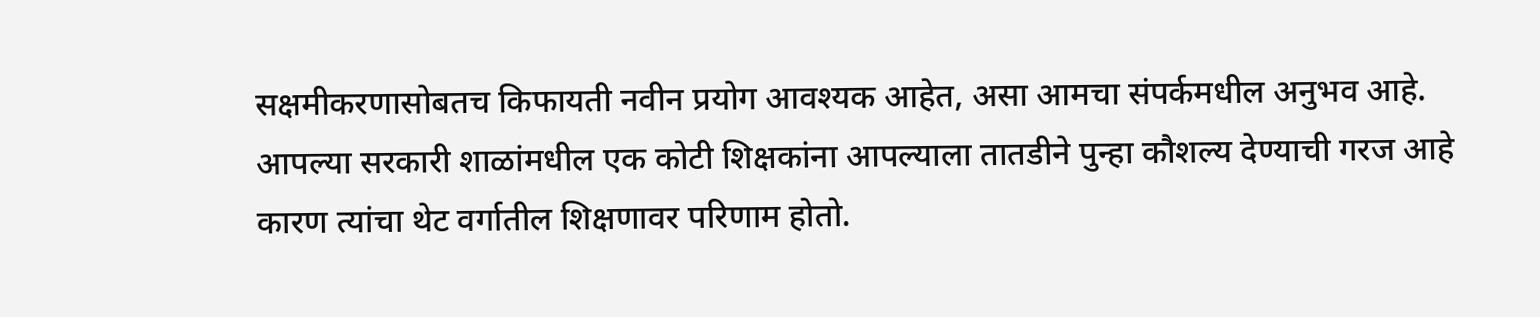सक्षमीकरणासोबतच किफायती नवीन प्रयोग आवश्यक आहेत, असा आमचा संपर्कमधील अनुभव आहे. आपल्या सरकारी शाळांमधील एक कोटी शिक्षकांना आपल्याला तातडीने पुन्हा कौशल्य देण्याची गरज आहे कारण त्यांचा थेट वर्गातील शिक्षणावर परिणाम होतो.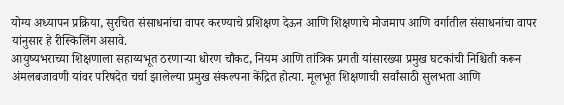योग्य अध्यापन प्रक्रिया, सुरचित संसाधनांचा वापर करण्याचे प्रशिक्षण देऊन आणि शिक्षणाचे मोजमाप आणि वर्गातील संसाधनांचा वापर यांनुसार हे रीस्किलिंग असावे.
आयुष्यभराच्या शिक्षणाला सहाय्यभूत ठरणाऱ्या धोरण चौकट, नियम आणि तांत्रिक प्रगती यांसारख्या प्रमुख घटकांची निश्चिती करून अंमलबजावणी यांवर परिषदेत चर्चा झालेल्या प्रमुख संकल्पना केंद्रित होत्या. मूलभूत शिक्षणाची सर्वांसाठी सुलभता आणि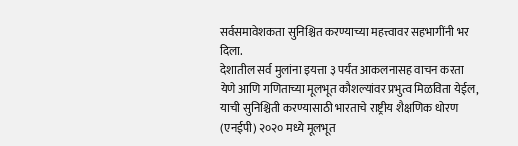सर्वसमावेशकता सुनिश्चित करण्याच्या महत्त्वावर सहभागींनी भर दिला.
देशातील सर्व मुलांना इयत्ता ३ पर्यंत आकलनासह वाचन करता येणे आणि गणिताच्या मूलभूत कौशल्यांवर प्रभुत्व मिळविता येईल, याची सुनिश्चिती करण्यासाठी भारताचे राष्ट्रीय शैक्षणिक धोरण (एनईपी) २०२० मध्ये मूलभूत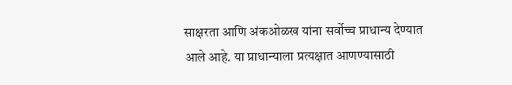साक्षरता आणि अंकओळख यांना सर्वोच्च प्राधान्य देण्यात आले आहे. या प्राधान्याला प्रत्यक्षात आणण्यासाठी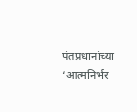पंतप्रधानांच्या ‘आत्मनिर्भर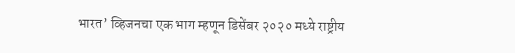भारत’ व्हिजनचा एक भाग म्हणून डिसेंबर २०२० मध्ये राष्ट्रीय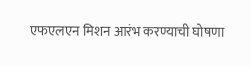एफएलएन मिशन आरंभ करण्याची घोषणा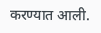करण्यात आली.